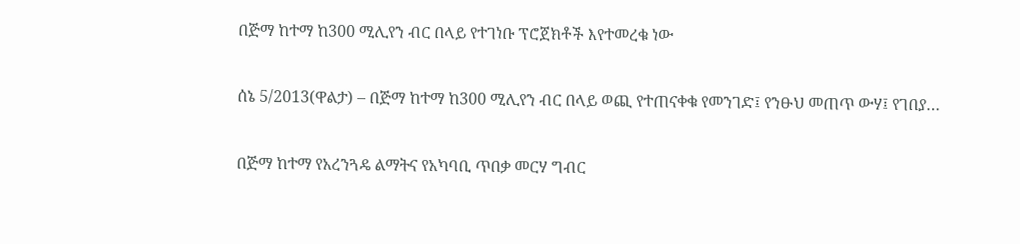በጅማ ከተማ ከ300 ሚሊየን ብር በላይ የተገነቡ ፕሮጀክቶች እየተመረቁ ነው

ሰኔ 5/2013(ዋልታ) – በጅማ ከተማ ከ300 ሚሊየን ብር በላይ ወጪ የተጠናቀቁ የመንገድ፤ የንፁህ መጠጥ ውሃ፤ የገበያ…

በጅማ ከተማ የአረንጓዴ ልማትና የአካባቢ ጥበቃ መርሃ ግብር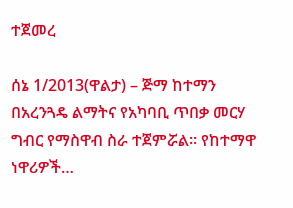ተጀመረ

ሰኔ 1/2013(ዋልታ) – ጅማ ከተማን በአረንጓዴ ልማትና የአካባቢ ጥበቃ መርሃ ግብር የማስዋብ ስራ ተጀምሯል፡፡ የከተማዋ ነዋሪዎች…